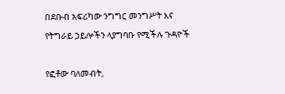በደቡብ አፍሪካው ንግግር መንግሥት እና የትግራይ ኃይሎችን ላያግባቡ የሚችሉ ጉዳዮች

የፎቶው ባለመብት,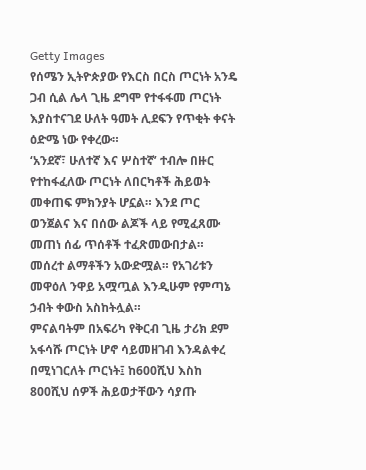Getty Images
የሰሜን ኢትዮጵያው የእርስ በርስ ጦርነት አንዴ ጋብ ሲል ሌላ ጊዜ ደግሞ የተፋፋመ ጦርነት እያስተናገደ ሁለት ዓመት ሊደፍን የጥቂት ቀናት ዕድሜ ነው የቀረው።
‘አንደኛ፣ ሁለተኛ እና ሦስተኛ’ ተብሎ በዙር የተከፋፈለው ጦርነት ለበርካቶች ሕይወት መቀጠፍ ምክንያት ሆኗል። እንደ ጦር ወንጀልና እና በሰው ልጆች ላይ የሚፈጸሙ መጠነ ሰፊ ጥሰቶች ተፈጽመውበታል።
መሰረተ ልማቶችን አውድሟል። የአገሪቱን መዋዕለ ንዋይ አሟጧል እንዲሁም የምጣኔ ኃብት ቀውስ አስከትሏል።
ምናልባትም በአፍሪካ የቅርብ ጊዜ ታሪክ ደም አፋሳሹ ጦርነት ሆኖ ሳይመዘገብ እንዳልቀረ በሚነገርለት ጦርነት፤ ከ600ሺህ እስከ 800ሺህ ሰዎች ሕይወታቸውን ሳያጡ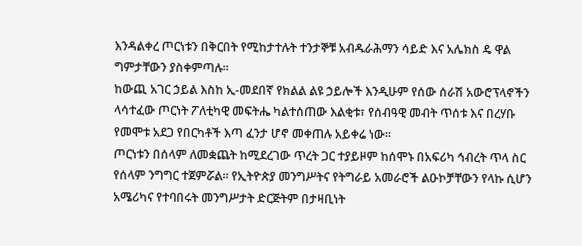እንዳልቀረ ጦርነቱን በቅርበት የሚከታተሉት ተንታኞቹ አብዱራሕማን ሳይድ እና አሌክስ ዴ ዋል ግምታቸውን ያስቀምጣሉ።
ከውጪ አገር ኃይል እስከ ኢ-መደበኛ የክልል ልዩ ኃይሎች እንዲሁም የሰው ሰራሽ አውሮፕላኖችን ላሳተፈው ጦርነት ፖለቲካዊ መፍትሔ ካልተሰጠው እልቂቱ፣ የሰብዓዊ መብት ጥሰቱ እና በረሃቡ የመሞቱ አደጋ የበርካቶች እጣ ፈንታ ሆኖ መቀጠሉ አይቀሬ ነው።
ጦርነቱን በሰላም ለመቋጨት ከሚደረገው ጥረት ጋር ተያይዞም ከሰሞኑ በአፍሪካ ኅብረት ጥላ ስር የሰላም ንግግር ተጀምሯል። የኢትዮጵያ መንግሥትና የትግራይ አመራሮች ልዑኮቻቸውን የላኩ ሲሆን አሜሪካና የተባበሩት መንግሥታት ድርጅትም በታዛቢነት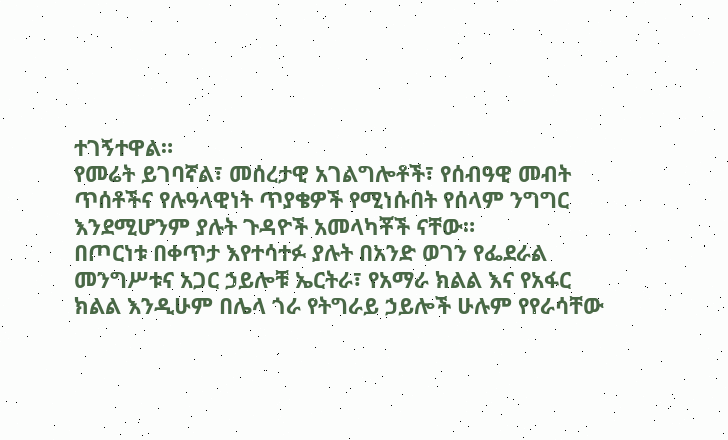ተገኝተዋል።
የመሬት ይገባኛል፣ መሰረታዊ አገልግሎቶች፣ የሰብዓዊ መብት ጥሰቶችና የሉዓላዊነት ጥያቄዎች የሚነሱበት የሰላም ንግግር እንደሚሆንም ያሉት ጉዳዮች አመላካቾች ናቸው።
በጦርነቱ በቀጥታ እየተሳተፉ ያሉት በአንድ ወገን የፌደራል መንግሥቱና አጋር ኃይሎቹ ኤርትራ፣ የአማራ ክልል እና የአፋር ክልል እንዲሁም በሌላ ጎራ የትግራይ ኃይሎች ሁሉም የየራሳቸው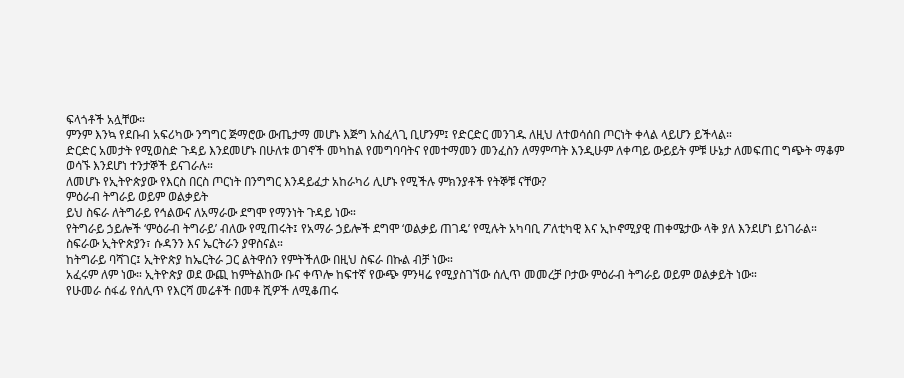ፍላጎቶች አሏቸው።
ምንም እንኳ የደቡብ አፍሪካው ንግግር ጅማሮው ውጤታማ መሆኑ እጅግ አስፈላጊ ቢሆንም፤ የድርድር መንገዱ ለዚህ ለተወሳሰበ ጦርነት ቀላል ላይሆን ይችላል።
ድርድር አመታት የሚወስድ ጉዳይ እንደመሆኑ በሁለቱ ወገኖች መካከል የመግባባትና የመተማመን መንፈስን ለማምጣት እንዲሁም ለቀጣይ ውይይት ምቹ ሁኔታ ለመፍጠር ግጭት ማቆም ወሳኙ እንደሆነ ተንታኞች ይናገራሉ።
ለመሆኑ የኢትዮጵያው የእርስ በርስ ጦርነት በንግግር እንዳይፈታ አከራካሪ ሊሆኑ የሚችሉ ምክንያቶች የትኞቹ ናቸው?
ምዕራብ ትግራይ ወይም ወልቃይት
ይህ ስፍራ ለትግራይ የኅልውና ለአማራው ደግሞ የማንነት ጉዳይ ነው።
የትግራይ ኃይሎች ‘ምዕራብ ትግራይ’ ብለው የሚጠሩት፤ የአማራ ኃይሎች ደግሞ ‘ወልቃይ ጠገዴ’ የሚሉት አካባቢ ፖለቲካዊ እና ኢኮኖሚያዊ ጠቀሜታው ላቅ ያለ እንደሆነ ይነገራል።
ስፍራው ኢትዮጵያን፣ ሱዳንን እና ኤርትራን ያዋስናል።
ከትግራይ ባሻገር፤ ኢትዮጵያ ከኤርትራ ጋር ልትዋሰን የምትችለው በዚህ ስፍራ በኩል ብቻ ነው።
አፈሩም ለም ነው። ኢትዮጵያ ወደ ውጪ ከምትልከው ቡና ቀጥሎ ከፍተኛ የውጭ ምንዛሬ የሚያስገኘው ሰሊጥ መመረቻ ቦታው ምዕራብ ትግራይ ወይም ወልቃይት ነው።
የሁመራ ሰፋፊ የሰሊጥ የእርሻ መሬቶች በመቶ ሺዎች ለሚቆጠሩ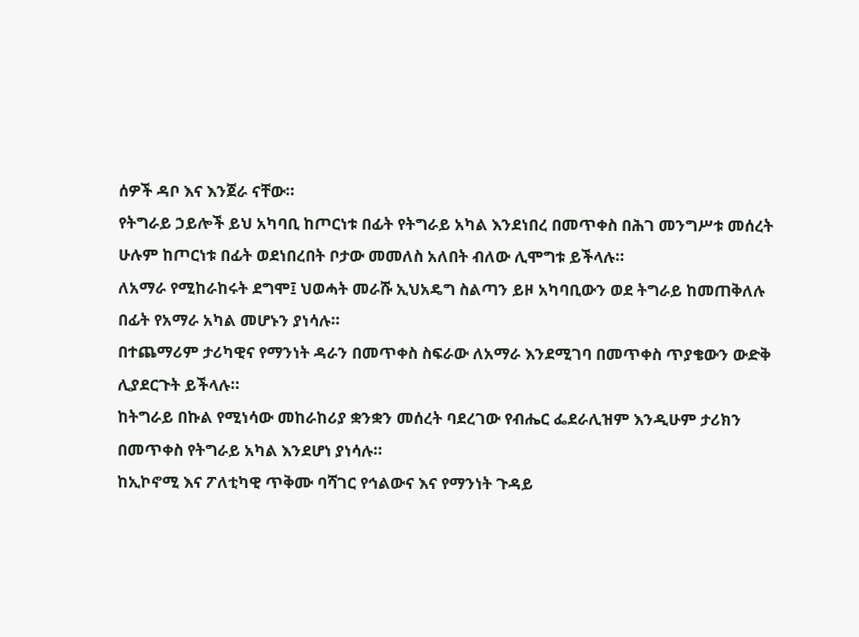ሰዎች ዳቦ እና እንጀራ ናቸው።
የትግራይ ኃይሎች ይህ አካባቢ ከጦርነቱ በፊት የትግራይ አካል እንደነበረ በመጥቀስ በሕገ መንግሥቱ መሰረት ሁሉም ከጦርነቱ በፊት ወደነበረበት ቦታው መመለስ አለበት ብለው ሊሞግቱ ይችላሉ።
ለአማራ የሚከራከሩት ደግሞ፤ ህወሓት መራሹ ኢህአዴግ ስልጣን ይዞ አካባቢውን ወደ ትግራይ ከመጠቅለሉ በፊት የአማራ አካል መሆኑን ያነሳሉ።
በተጨማሪም ታሪካዊና የማንነት ዳራን በመጥቀስ ስፍራው ለአማራ እንደሚገባ በመጥቀስ ጥያቄውን ውድቅ ሊያደርጉት ይችላሉ።
ከትግራይ በኩል የሚነሳው መከራከሪያ ቋንቋን መሰረት ባደረገው የብሔር ፌደራሊዝም እንዲሁም ታሪክን በመጥቀስ የትግራይ አካል እንደሆነ ያነሳሉ።
ከኢኮኖሚ እና ፖለቲካዊ ጥቅሙ ባሻገር የኅልውና እና የማንነት ጉዳይ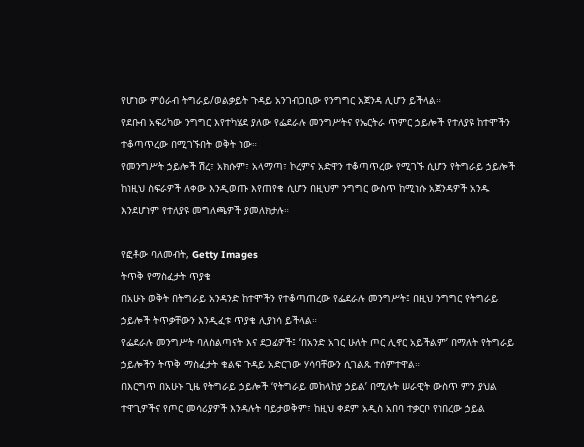የሆነው ምዕራብ ትግራይ/ወልቃይት ጉዳይ አንገብጋቢው የንግግር አጀንዳ ሊሆን ይችላል።
የደቡብ አፍሪካው ንግግር እየተካሄደ ያለው የፌደራሉ መንግሥትና የኤርትራ ጥምር ኃይሎች የተለያዩ ከተሞችን ተቆጣጥረው በሚገኙበት ወቅት ነው።
የመንግሥት ኃይሎች ሽረ፣ አክሱም፣ አላማጣ፣ ኮረምና አድዋን ተቆጣጥረው የሚገኙ ሲሆን የትግራይ ኃይሎች ከነዚህ ስፍራዎች ለቀው እንዲወጡ እየጠየቁ ሲሆን በዚህም ንግግር ውስጥ ከሚነሱ አጀንዳዎች አንዱ እንደሆነም የተለያዩ መግለጫዎች ያመለክታሉ።

የፎቶው ባለመብት, Getty Images
ትጥቅ የማስፈታት ጥያቄ
በአሁኑ ወቅት በትግራይ አንዳንድ ከተሞችን የተቆጣጠረው የፌደራሉ መንግሥት፤ በዚህ ንግግር የትግራይ ኃይሎች ትጥቃቸውን እንዲፈቱ ጥያቄ ሊያነሳ ይችላል።
የፌደራሉ መንግሥት ባለስልጣናት እና ደጋፊዎች፤ ‘በአንድ አገር ሁለት ጦር ሊኖር አይችልም’ በማለት የትግራይ ኃይሎችን ትጥቅ ማስፈታት ቁልፍ ጉዳይ አድርገው ሃሳባቸውን ሲገልጹ ተሰምተዋል።
በእርግጥ በአሁኑ ጊዜ የትግራይ ኃይሎች ‘የትግራይ መከላከያ ኃይል’ በሚሉት ሠራዊት ውስጥ ምን ያህል ተዋጊዎችና የጦር መሳሪያዎች እንዳሉት ባይታወቅም፣ ከዚህ ቀደም አዲስ አበባ ተቃርቦ የነበረው ኃይል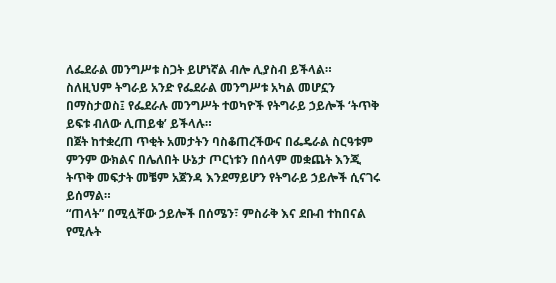ለፌደራል መንግሥቱ ስጋት ይሆነኛል ብሎ ሊያስብ ይችላል።
ስለዚህም ትግራይ አንድ የፌደራል መንግሥቱ አካል መሆኗን በማስታወስ፤ የፌደራሉ መንግሥት ተወካዮች የትግራይ ኃይሎች ‘ትጥቅ ይፍቱ ብለው ሊጠይቁ’ ይችላሉ።
በጀት ከተቋረጠ ጥቂት አመታትን ባስቆጠረችውና በፌዴራል ስርዓቱም ምንም ውክልና በሌለበት ሁኔታ ጦርነቱን በሰላም መቋጨት እንጂ ትጥቅ መፍታት መቼም አጀንዳ እንደማይሆን የትግራይ ኃይሎች ሲናገሩ ይሰማል።
“ጠላት” በሚሏቸው ኃይሎች በሰሜን፣ ምስራቅ እና ደቡብ ተከበናል የሚሉት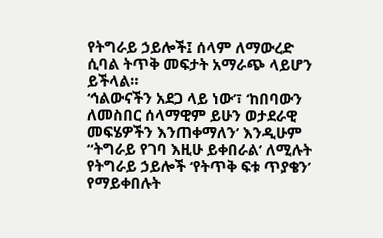የትግራይ ኃይሎች፤ ሰላም ለማውረድ ሲባል ትጥቅ መፍታት አማራጭ ላይሆን ይችላል።
‘ኅልውናችን አደጋ ላይ ነው’፣ ‘ከበባውን ለመስበር ሰላማዊም ይሁን ወታደራዊ መፍሄዎችን እንጠቀማለን’ እንዲሁም “ትግራይ የገባ እዚሁ ይቀበራል’ ለሚሉት የትግራይ ኃይሎች ‘የትጥቅ ፍቱ ጥያቄን’ የማይቀበሉት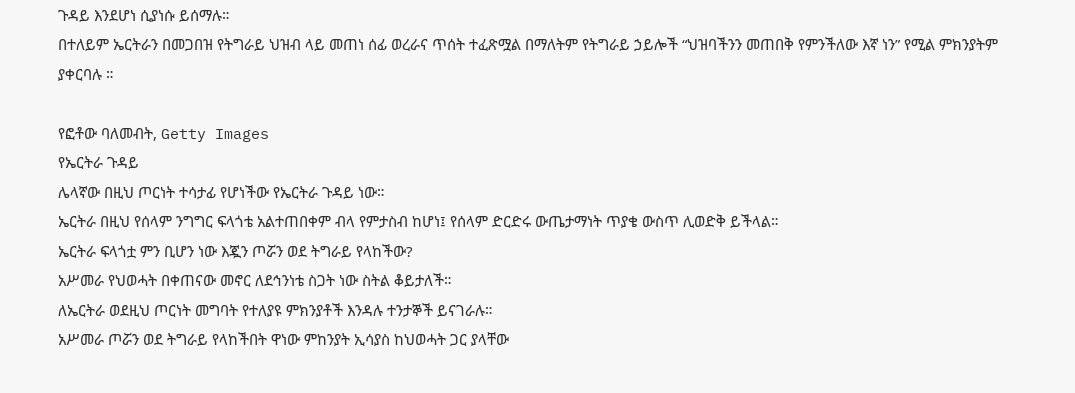ጉዳይ እንደሆነ ሲያነሱ ይሰማሉ።
በተለይም ኤርትራን በመጋበዝ የትግራይ ህዝብ ላይ መጠነ ሰፊ ወረራና ጥሰት ተፈጽሟል በማለትም የትግራይ ኃይሎች “ህዝባችንን መጠበቅ የምንችለው እኛ ነን” የሚል ምክንያትም ያቀርባሉ ።

የፎቶው ባለመብት, Getty Images
የኤርትራ ጉዳይ
ሌላኛው በዚህ ጦርነት ተሳታፊ የሆነችው የኤርትራ ጉዳይ ነው።
ኤርትራ በዚህ የሰላም ንግግር ፍላጎቴ አልተጠበቀም ብላ የምታስብ ከሆነ፤ የሰላም ድርድሩ ውጤታማነት ጥያቄ ውስጥ ሊወድቅ ይችላል።
ኤርትራ ፍላጎቷ ምን ቢሆን ነው እጇን ጦሯን ወደ ትግራይ የላከችው?
አሥመራ የህወሓት በቀጠናው መኖር ለደኅንነቴ ስጋት ነው ስትል ቆይታለች።
ለኤርትራ ወደዚህ ጦርነት መግባት የተለያዩ ምክንያቶች እንዳሉ ተንታኞች ይናገራሉ።
አሥመራ ጦሯን ወደ ትግራይ የላከችበት ዋነው ምከንያት ኢሳያስ ከህወሓት ጋር ያላቸው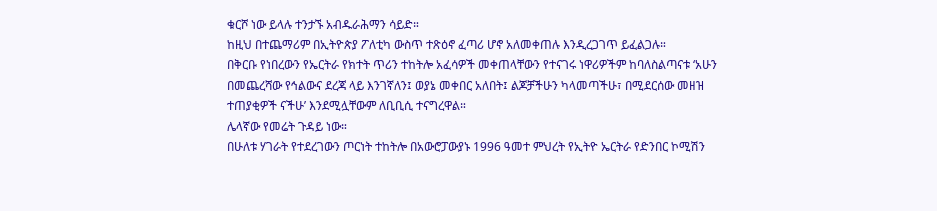ቁርሾ ነው ይላሉ ተንታኙ አብዱራሕማን ሳይድ።
ከዚህ በተጨማሪም በኢትዮጵያ ፖለቲካ ውስጥ ተጽዕኖ ፈጣሪ ሆኖ አለመቀጠሉ እንዲረጋገጥ ይፈልጋሉ።
በቅርቡ የነበረውን የኤርትራ የክተት ጥሪን ተከትሎ አፈሳዎች መቀጠላቸውን የተናገሩ ነዋሪዎችም ከባለስልጣናቱ ‘አሁን በመጨረሻው የኅልውና ደረጃ ላይ እንገኛለን፤ ወያኔ መቀበር አለበት፤ ልጆቻችሁን ካላመጣችሁ፣ በሚደርሰው መዘዝ ተጠያቂዎች ናችሁ’ እንደሚሏቸውም ለቢቢሲ ተናግረዋል።
ሌላኛው የመሬት ጉዳይ ነው።
በሁለቱ ሃገራት የተደረገውን ጦርነት ተከትሎ በአውሮፓውያኑ 1996 ዓመተ ምህረት የኢትዮ ኤርትራ የድንበር ኮሚሽን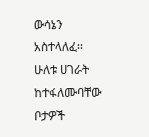ውሳኔን አስተላለፈ፡፡
ሁለቱ ሀገራት ከተፋለሙባቸው ቦታዎች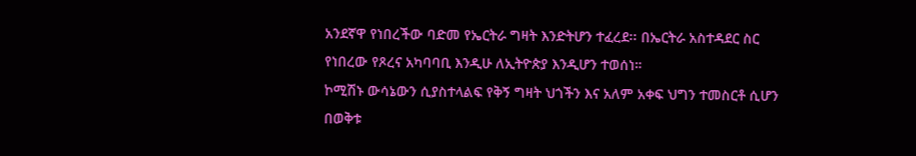አንደኛዋ የነበረችው ባድመ የኤርትራ ግዛት እንድትሆን ተፈረደ፡፡ በኤርትራ አስተዳደር ስር የነበረው የጾረና አካባባቢ እንዲሁ ለኢትዮጵያ እንዲሆን ተወሰነ።
ኮሚሽኑ ውሳኔውን ሲያስተላልፍ የቅኝ ግዛት ህጎችን እና አለም አቀፍ ህግን ተመስርቶ ሲሆን በወቅቱ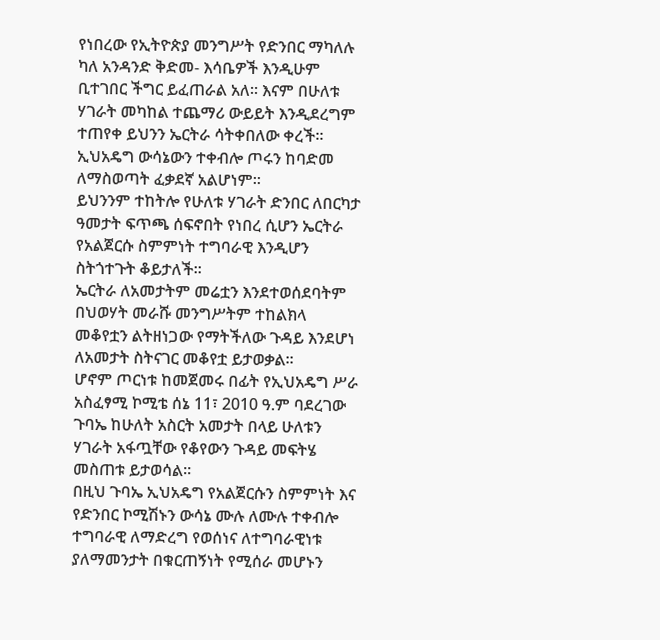የነበረው የኢትዮጵያ መንግሥት የድንበር ማካለሉ ካለ አንዳንድ ቅድመ- እሳቤዎች እንዲሁም ቢተገበር ችግር ይፈጠራል አለ። እናም በሁለቱ ሃገራት መካከል ተጨማሪ ውይይት እንዲደረግም ተጠየቀ ይህንን ኤርትራ ሳትቀበለው ቀረች።
ኢህአዴግ ውሳኔውን ተቀብሎ ጦሩን ከባድመ ለማስወጣት ፈቃደኛ አልሆነም።
ይህንንም ተከትሎ የሁለቱ ሃገራት ድንበር ለበርካታ ዓመታት ፍጥጫ ሰፍኖበት የነበረ ሲሆን ኤርትራ የአልጀርሱ ስምምነት ተግባራዊ እንዲሆን ስትጎተጉት ቆይታለች።
ኤርትራ ለአመታትም መሬቷን እንደተወሰደባትም በህወሃት መራሹ መንግሥትም ተከልክላ መቆየቷን ልትዘነጋው የማትችለው ጉዳይ እንደሆነ ለአመታት ስትናገር መቆየቷ ይታወቃል።
ሆኖም ጦርነቱ ከመጀመሩ በፊት የኢህአዴግ ሥራ አስፈፃሚ ኮሚቴ ሰኔ 11፣ 2010 ዓ.ም ባደረገው ጉባኤ ከሁለት አስርት አመታት በላይ ሁለቱን ሃገራት አፋጧቸው የቆየውን ጉዳይ መፍትሄ መስጠቱ ይታወሳል።
በዚህ ጉባኤ ኢህአዴግ የአልጀርሱን ስምምነት እና የድንበር ኮሚሽኑን ውሳኔ ሙሉ ለሙሉ ተቀብሎ ተግባራዊ ለማድረግ የወሰነና ለተግባራዊነቱ ያለማመንታት በቁርጠኝነት የሚሰራ መሆኑን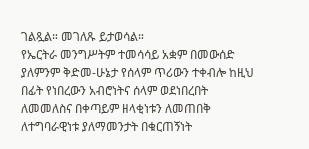ገልጿል። መገለጹ ይታወሳል።
የኤርትራ መንግሥትም ተመሳሳይ አቋም በመውሰድ ያለምንም ቅድመ-ሁኔታ የሰላም ጥሪውን ተቀብሎ ከዚህ በፊት የነበረውን አብሮነትና ሰላም ወደነበረበት ለመመለስና በቀጣይም ዘላቂነቱን ለመጠበቅ ለተግባራዊነቱ ያለማመንታት በቁርጠኝነት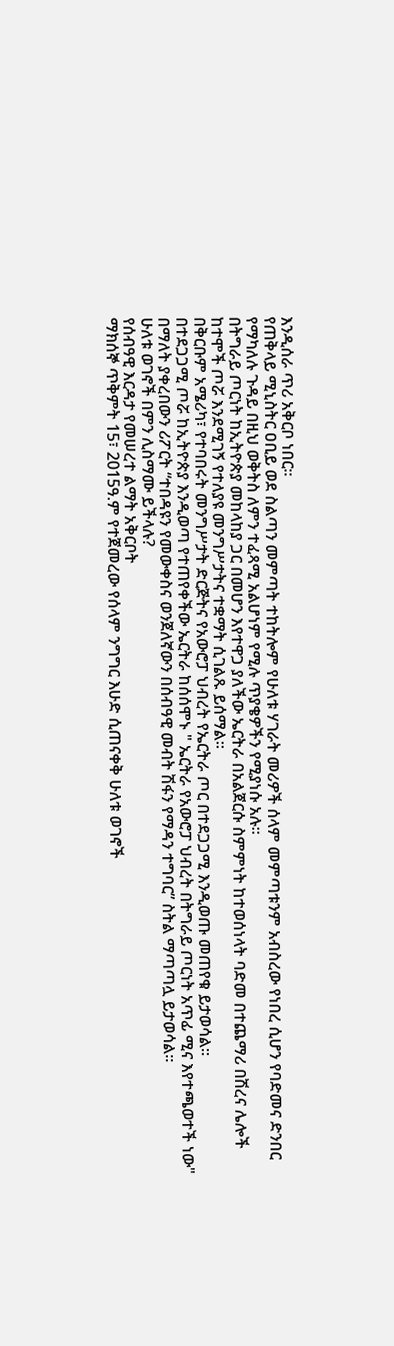እንዲሰራ ጥሪ አቅርቦ ነበር።
የጠቅላይ ሚኒስትር ዐቢይ ወደ ስልጣን መምጣት ተከትሎም የሁለቱ ሃገራት መሪዎች ሰላም መምጣቱንም አብስረው የነበረ ሲሆን የባድመና ድንበር የማካለሉ ጉዳይ በዚህ ወቅትስ ለምን ተፈጻሚ አልሆነም የሚሉ ጥያቄዎችን የሚያነሱ አሉ።
በትግራይ ጦርነት ከኢትዮጵያ መከላከያ ጋር በመሆን እየተዋጋ ያለችው ኤርትራ በአልጀርሱ ስምምነት ከተወሰነላት ባድመ በተጨማሪ በሽረና ሌሎች ከተሞች ጦሯ እንደሚገኝ የተለያዩ መንግሥታትና ተቋማት ሲገልጹ ይሰማል።
በቅርቡም አሜሪካ፣ የተባበሩት መንግሥታት ድርጅትና የአውሮፓ ህብረት የኤርትራ ጦር በተደጋጋሚ እንዲወጡ መጠየቁ ይታወሳል።
በተደጋጋሚ ጦሯ ከኢትዮጵያ እንዲወጣ የተጠየቀችው ኤርትራ ከሰሰሞኑ " ኤርትራ የአውሮፓ ህብረት በትግራይ ጦርነት አጥፊ ሚና እየተጫወተች ነው" በማለት ያቀረበውን ሪፖርት “ተበዳዩን የመውቀስና ወንጀለኛውን በሰብዓዊ መብት ሽፋን የማዳን ተግባር” ስትል ማጣጣሏ ይታወሳል።
ሁለቱ ወገኖች በምን ሊስማሙ ይችላሉ?
የሰብዓዊ እርዳታ የመሠረተ ልማት አቅርቦት
ማክሰኞ ጥቅምት 15፣ 2015ዓ.ም የተጀመረው የሰላም ንግግር እሁድ ሲጠናቀቅ ሁለቱ ወገኖች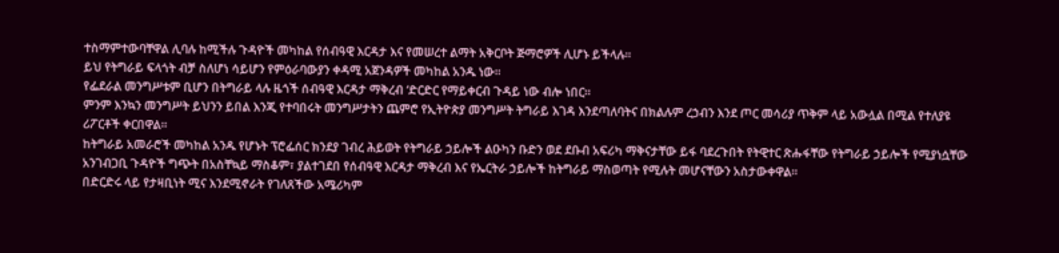ተስማምተውባቸዋል ሊባሉ ከሚችሉ ጉዳዮች መካከል የሰብዓዊ እርዳታ እና የመሠረተ ልማት አቅርቦት ጅማሮዎች ሊሆኑ ይችላሉ።
ይህ የትግራይ ፍላጎት ብቻ ስለሆነ ሳይሆን የምዕራባውያን ቀዳሚ አጀንዳዎች መካከል አንዱ ነው።
የፌደራል መንግሥቱም ቢሆን በትግራይ ላሉ ዜጎች ሰብዓዊ እርዳታ ማቅረብ ‘ድርድር የማይቀርብ ጉዳይ ነው ብሎ ነበር።
ምንም እንኳን መንግሥት ይህንን ይበል እንጂ የተባበሩት መንግሥታትን ጨምሮ የኢትዮጵያ መንግሥት ትግራይ እገዳ እንደጣለባትና በክልሉም ረኃብን እንደ ጦር መሳሪያ ጥቅም ላይ አውሏል በሚል የተለያዩ ሪፖርቶች ቀርበዋል።
ከትግራይ አመራሮች መካከል አንዱ የሆኑት ፕሮፌሰር ክንደያ ገብረ ሕይወት የትግራይ ኃይሎች ልዑካን ቡድን ወደ ደቡብ አፍሪካ ማቅናታቸው ይፋ ባደረጉበት የትዊተር ጽሑፋቸው የትግራይ ኃይሎች የሚያነሷቸው አንገብጋቢ ጉዳዮች ግጭት በአስቸኳይ ማስቆም፣ ያልተገደበ የሰብዓዊ እርዳታ ማቅረብ እና የኤርትራ ኃይሎች ከትግራይ ማስወጣት የሚሉት መሆናቸውን አስታውቀዋል።
በድርድሩ ላይ የታዛቢነት ሚና እንደሚኖራት የገለጸችው አሜሪካም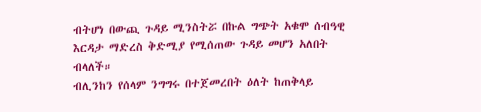ብትሆነ በውጪ ጉዳይ ሚንስትሯ በኩል ግጭት አቁሞ ሰብዓዊ እርዳታ ማድረስ ቅድሚያ የሚሰጠው ጉዳይ መሆን አለበት ብላለች።
ብሊንከን የሰላም ንግግሩ በተጀመረበት ዕለት ከጠቅላይ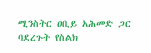ሚንስትር ዐቢይ አሕመድ ጋር ባደረጉት የስልክ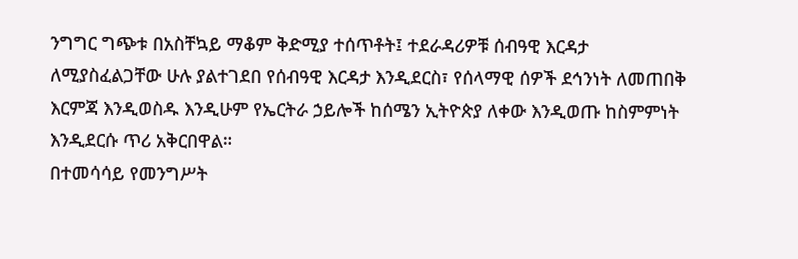ንግግር ግጭቱ በአስቸኳይ ማቆም ቅድሚያ ተሰጥቶት፤ ተደራዳሪዎቹ ሰብዓዊ እርዳታ ለሚያስፈልጋቸው ሁሉ ያልተገደበ የሰብዓዊ እርዳታ እንዲደርስ፣ የሰላማዊ ሰዎች ደኅንነት ለመጠበቅ እርምጃ እንዲወስዱ እንዲሁም የኤርትራ ኃይሎች ከሰሜን ኢትዮጵያ ለቀው እንዲወጡ ከስምምነት እንዲደርሱ ጥሪ አቅርበዋል።
በተመሳሳይ የመንግሥት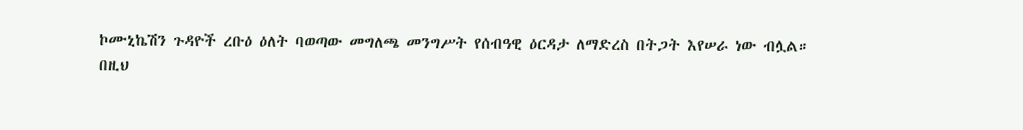ኮሙኒኬሽን ጉዳዮች ረቡዕ ዕለት ባወጣው መግለጫ መንግሥት የሰብዓዊ ዕርዳታ ለማድረስ በትጋት እየሠራ ነው ብሏል።
በዚህ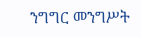ንግግር መንግሥት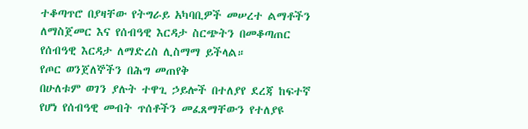ተቆጣጥሮ በያዛቸው የትግራይ አካባቢዎች መሠረተ ልማቶችን ለማስጀመር እና የሰብዓዊ እርዳታ ስርጭትን በመቆጣጠር የሰብዓዊ እርዳታ ለማድረስ ሊስማማ ይችላል።
የጦር ወንጀለኞችን በሕግ መጠየቅ
በሁለቱም ወገን ያሉት ተዋጊ ኃይሎች በተለያየ ደረጃ ከፍተኛ የሆነ የሰብዓዊ መብት ጥሰቶችን መፈጸማቸውን የተለያዩ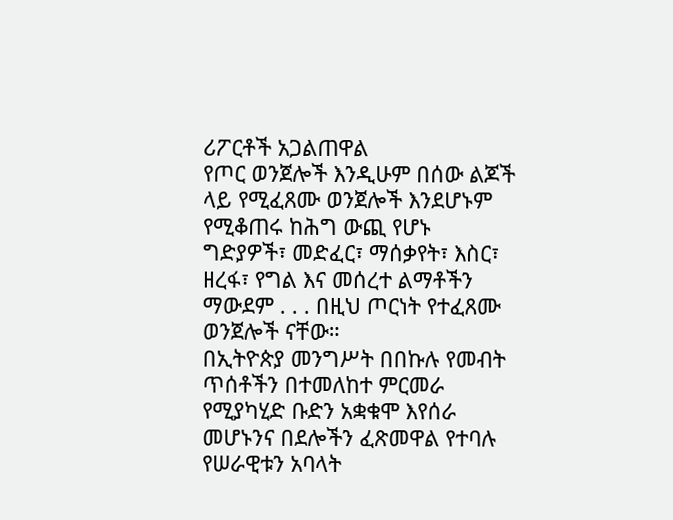ሪፖርቶች አጋልጠዋል
የጦር ወንጀሎች እንዲሁም በሰው ልጆች ላይ የሚፈጸሙ ወንጀሎች እንደሆኑም የሚቆጠሩ ከሕግ ውጪ የሆኑ ግድያዎች፣ መድፈር፣ ማሰቃየት፣ እስር፣ ዘረፋ፣ የግል እና መሰረተ ልማቶችን ማውደም . . . በዚህ ጦርነት የተፈጸሙ ወንጀሎች ናቸው።
በኢትዮጵያ መንግሥት በበኩሉ የመብት ጥሰቶችን በተመለከተ ምርመራ የሚያካሂድ ቡድን አቋቁሞ እየሰራ መሆኑንና በደሎችን ፈጽመዋል የተባሉ የሠራዊቱን አባላት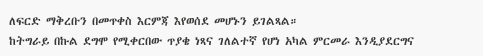ለፍርድ ማቅረቡን በመጥቀስ እርምጃ እየወሰደ መሆኑን ይገልጻል።
ከትግራይ በኩል ደግሞ የሚቀርበው ጥያቄ ነጻና ገለልተኛ የሆነ አካል ምርመራ እንዲያደርግና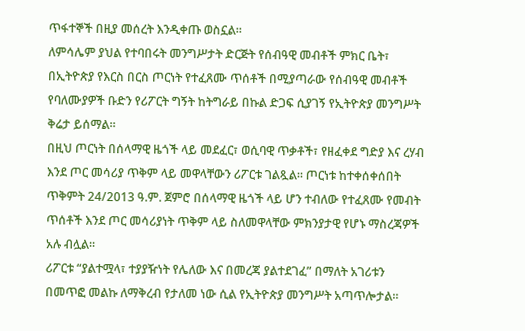ጥፋተኞች በዚያ መሰረት እንዲቀጡ ወስኗል።
ለምሳሌም ያህል የተባበሩት መንግሥታት ድርጅት የሰብዓዊ መብቶች ምክር ቤት፣ በኢትዮጵያ የእርስ በርስ ጦርነት የተፈጸሙ ጥሰቶች በሚያጣራው የሰብዓዊ መብቶች የባለሙያዎች ቡድን የሪፖርት ግኝት ከትግራይ በኩል ድጋፍ ሲያገኝ የኢትዮጵያ መንግሥት ቅሬታ ይሰማል።
በዚህ ጦርነት በሰላማዊ ዜጎች ላይ መደፈር፣ ወሲባዊ ጥቃቶች፣ የዘፈቀደ ግድያ እና ረሃብ እንደ ጦር መሳሪያ ጥቅም ላይ መዋላቸውን ሪፖርቱ ገልጿል። ጦርነቱ ከተቀሰቀሰበት ጥቅምት 24/2013 ዓ.ም. ጀምሮ በሰላማዊ ዜጎች ላይ ሆን ተብለው የተፈጸሙ የመብት ጥሰቶች እንደ ጦር መሳሪያነት ጥቅም ላይ ስለመዋላቸው ምክንያታዊ የሆኑ ማስረጃዎች አሉ ብሏል።
ሪፖርቱ “ያልተሟላ፣ ተያያዥነት የሌለው እና በመረጃ ያልተደገፈ” በማለት አገሪቱን በመጥፎ መልኩ ለማቅረብ የታለመ ነው ሲል የኢትዮጵያ መንግሥት አጣጥሎታል።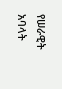የሠራዊት አባላት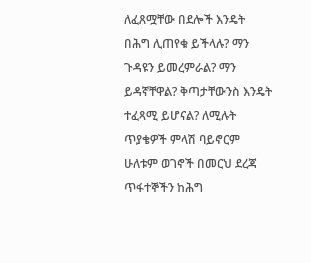ለፈጸሟቸው በደሎች እንዴት በሕግ ሊጠየቁ ይችላሉ? ማን ጉዳዩን ይመረምራል? ማን ይዳኛቸዋል? ቅጣታቸውንስ እንዴት ተፈጻሚ ይሆናል? ለሚሉት ጥያቄዎች ምላሽ ባይኖርም ሁለቱም ወገኖች በመርህ ደረጃ ጥፋተኞችን ከሕግ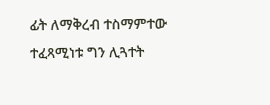ፊት ለማቅረብ ተስማምተው ተፈጻሚነቱ ግን ሊጓተት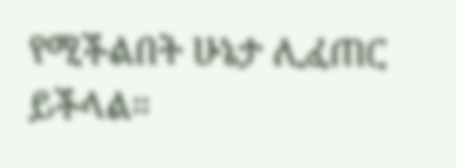የሚችልበት ሁኔታ ሊፈጠር ይችላል።